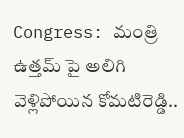Congress: మంత్రి ఉత్తమ్ పై అలిగి వెళ్లిపోయిన కోమటిరెడ్డి..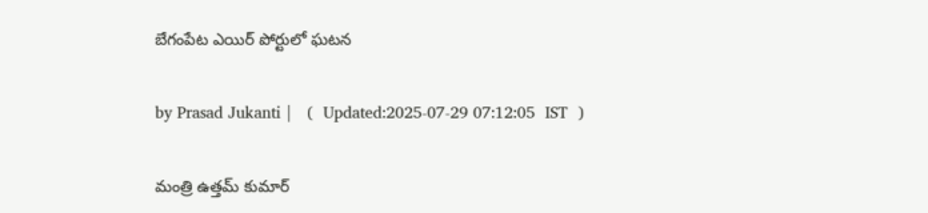బేగంపేట ఎయిర్ పోర్టులో ఘటన

by Prasad Jukanti |   (  Updated:2025-07-29 07:12:05  IST  )

మంత్రి ఉత్తమ్ కుమార్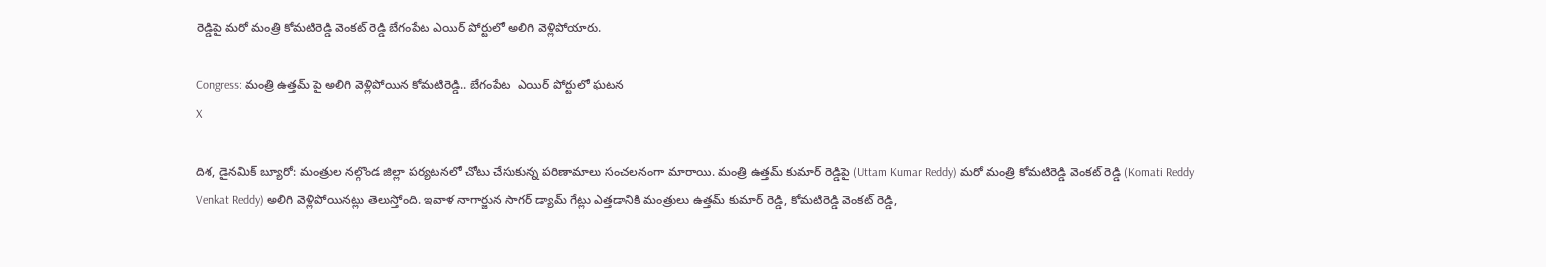రెడ్డిపై మరో మంత్రి కోమటిరెడ్డి వెంకట్ రెడ్డి బేగంపేట ఎయిర్ పోర్టులో అలిగి వెళ్లిపోయారు.

Congress: మంత్రి ఉత్తమ్ పై అలిగి వెళ్లిపోయిన కోమటిరెడ్డి.. బేగంపేట  ఎయిర్ పోర్టులో ఘటన
X

దిశ, డైనమిక్ బ్యూరో: మంత్రుల నల్గొండ జిల్లా పర్యటనలో చోటు చేసుకున్న పరిణామాలు సంచలనంగా మారాయి. మంత్రి ఉత్తమ్ కుమార్ రెడ్డిపై (Uttam Kumar Reddy) మరో మంత్రి కోమటిరెడ్డి వెంకట్ రెడ్డి (Komati Reddy Venkat Reddy) అలిగి వెళ్లిపోయినట్లు తెలుస్తోంది. ఇవాళ నాగార్జున సాగర్ డ్యామ్ గేట్లు ఎత్తడానికి మంత్రులు ఉత్తమ్ కుమార్ రెడ్డి, కోమటిరెడ్డి వెంకట్ రెడ్డి,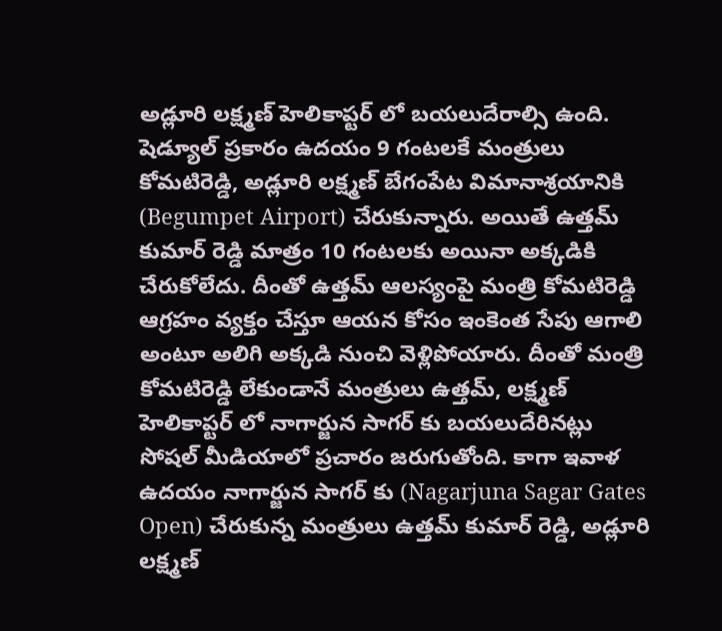అడ్లూరి లక్ష్మణ్ హెలికాప్టర్ లో బయలుదేరాల్సి ఉంది. షెడ్యూల్ ప్రకారం ఉదయం 9 గంటలకే మంత్రులు కోమటిరెడ్డి, అడ్లూరి లక్ష్మణ్ బేగంపేట విమానాశ్రయానికి (Begumpet Airport) చేరుకున్నారు. అయితే ఉత్తమ్ కుమార్ రెడ్డి మాత్రం 10 గంటలకు అయినా అక్కడికి చేరుకోలేదు. దీంతో ఉత్తమ్ ఆలస్యంపై మంత్రి కోమటిరెడ్డి ఆగ్రహం వ్యక్తం చేస్తూ ఆయన కోసం ఇంకెంత సేపు ఆగాలి అంటూ అలిగి అక్కడి నుంచి వెళ్లిపోయారు. దీంతో మంత్రి కోమటిరెడ్డి లేకుండానే మంత్రులు ఉత్తమ్, లక్ష్మణ్ హెలికాప్టర్ లో నాగార్జున సాగర్ కు బయలుదేరినట్లు సోషల్ మీడియాలో ప్రచారం జరుగుతోంది. కాగా ఇవాళ ఉదయం నాగార్జున సాగర్ కు (Nagarjuna Sagar Gates Open) చేరుకున్న మంత్రులు ఉత్తమ్ కుమార్ రెడ్డి, అడ్లూరి లక్ష్మణ్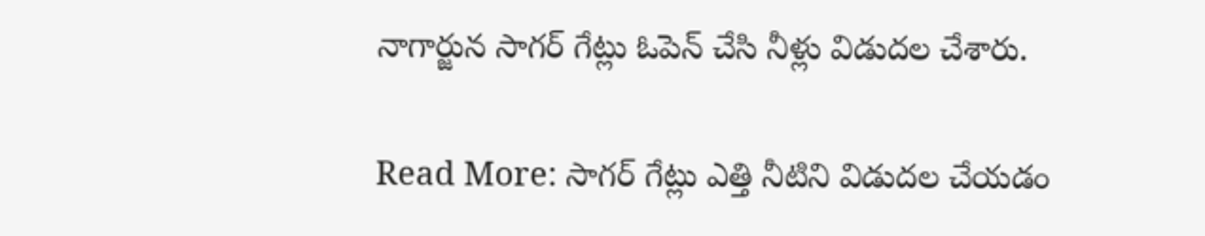నాగార్జున సాగర్ గేట్లు ఓపెన్ చేసి నీళ్లు విడుదల చేశారు.

Read More: సాగర్ గేట్లు ఎత్తి నీటిని విడుదల చేయడం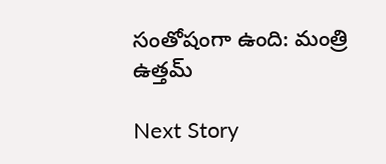సంతోషంగా ఉంది: మంత్రి ఉత్తమ్

Next Story